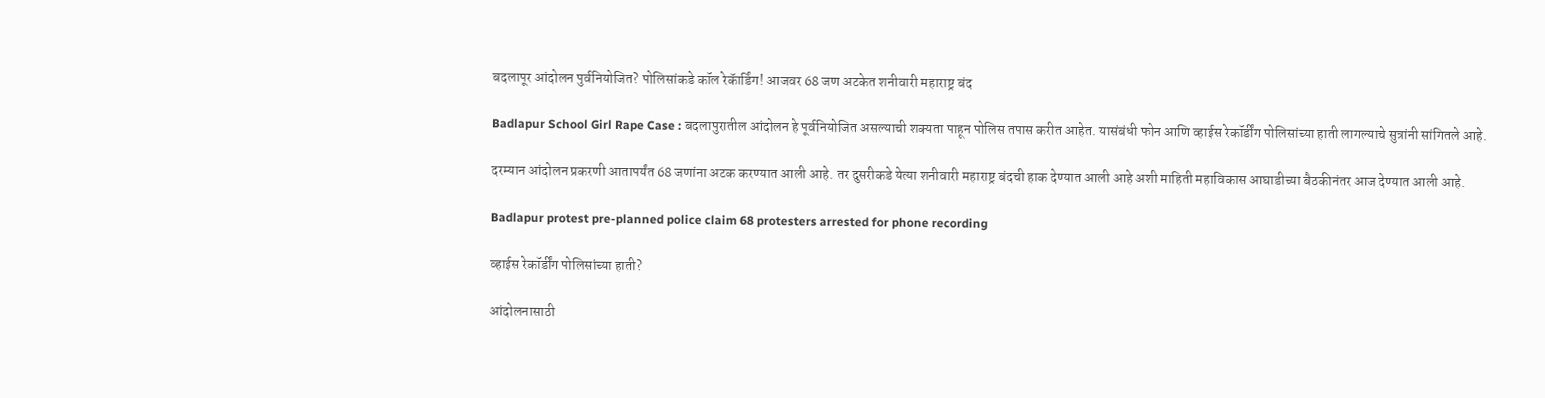बदलापूर आंदोलन पुर्वनियोजित? पोलिसांकडे कॉल रेकॅार्डिंग! आजवर 68 जण अटकेत शनीवारी महाराष्ट्र बंद

Badlapur School Girl Rape Case : बदलापुरातील आंदोलन हे पूर्वनियोजित असल्याची शक्यता पाहून पोलिस तपास करीत आहेत. यासंबंधी फोन आणि व्हाईस रेकॉर्डींग पोलिसांच्या हाती लागल्याचे सुत्रांनी सांगितले आहे.

दरम्यान आंदोलन प्रकरणी आतापर्यंत 68 जणांना अटक करण्यात आली आहे. तर दुसरीकडे येत्या शनीवारी महाराष्ट्र बंदची हाक देण्यात आली आहे अशी माहिती महाविकास आघाडीच्या बैठकीनंतर आज देण्यात आली आहे.

Badlapur protest pre-planned police claim 68 protesters arrested for phone recording

व्हाईस रेकॉर्डींग पोलिसांच्या हाती?

आंदोलनासाठी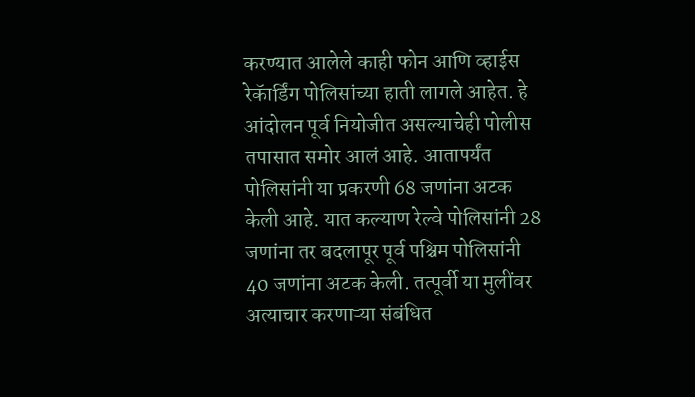करण्यात आलेले काही फोन आणि व्हाईस रेकॅार्डिंग पोलिसांच्या हाती लागले आहेत. हे आंदोलन पूर्व नियोजीत असल्याचेही पोलीस तपासात समोर आलं आहे. आतापर्यंत पोलिसांनी या प्रकरणी 68 जणांना अटक केली आहे. यात कल्याण रेल्वे पोलिसांनी 28 जणांना तर बदलापूर पूर्व पश्चिम पोलिसांनी 40 जणांना अटक केली. तत्पूर्वी या मुलींवर अत्याचार करणाऱ्या संबंधित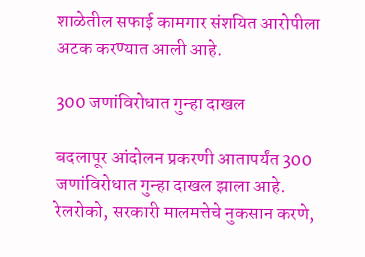शाळेतील सफाई कामगार संशयित आरोपीला अटक करण्यात आली आहे.

300 जणांविरोधात गुन्हा दाखल

बदलापूर आंदोलन प्रकरणी आतापर्यंत 300 जणांविरोधात गुन्हा दाखल झाला आहे. रेलरोको, सरकारी मालमत्तेचे नुकसान करणे,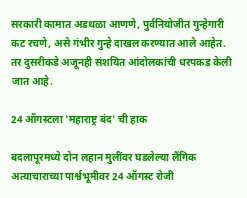सरकारी कामात अडथळा आणणे, पुर्वनियोजीत गुन्हेगारी कट रचणे, असे गंभीर गुन्हे दाखल करण्यात आले आहेत. तर दुसरीकडे अजूनही संशयित आंदोलकांची धरपकड केली जात आहे.

24 ऑगस्टला 'महाराष्ट्र बंद' ची हाक

बदलापूरमध्ये दोन लहान मुलींवर घडलेल्या लैंगिक अत्याचाराच्या पार्श्वभूमीवर 24 ऑगस्ट रोजी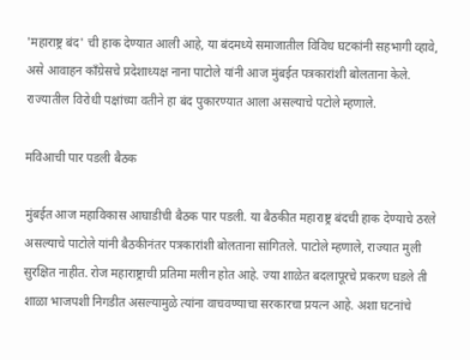'महाराष्ट्र बंद' ची हाक देण्यात आली आहे, या बंदमध्ये समाजातील विविध घटकांनी सहभागी व्हावे, असे आवाहन काँग्रेसचे प्रदेशाध्यक्ष नाना पाटोले यांनी आज मुंबईत पत्रकारांशी बोलताना केले. राज्यातील विरोधी पक्षांच्या वतीने हा बंद पुकारण्यात आला असल्याचे पटोले म्हणाले.

मविआची पार पडली बैठक

मुंबईत आज महाविकास आघाडीची बैठक पार पडली. या बैठकीत महाराष्ट्र बंदची हाक देण्याचे ठरले असल्याचे पाटोले यांनी बैठकीनंतर पत्रकारांशी बोलताना सांगितले. पाटोले म्हणाले, राज्यात मुली सुरक्षित नाहीत. रोज महाराष्ट्राची प्रतिमा मलीन होत आहे. ज्या शाळेत बदलापूरचे प्रकरण घडले ती शाळा भाजपशी निगडीत असल्यामुळे त्यांना वाचवण्याचा सरकारचा प्रयत्न आहे. अशा घटनांचे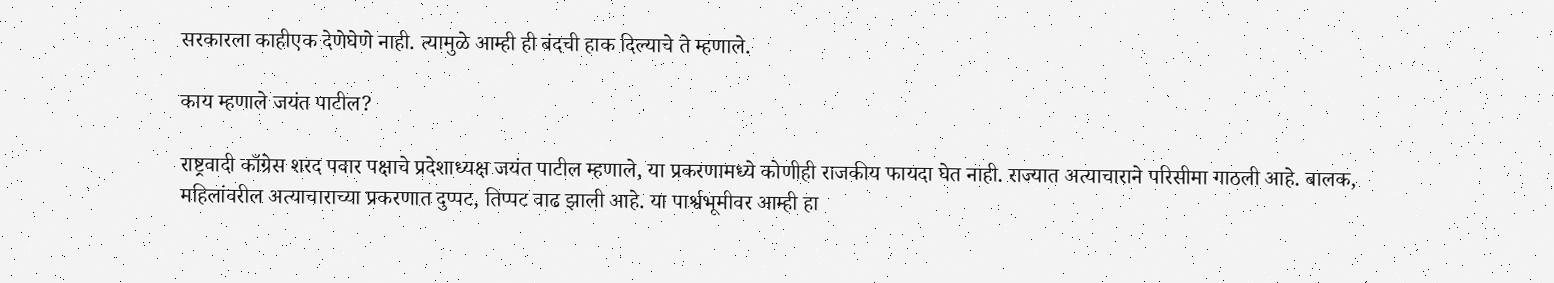सरकारला काहीएक देणेघेणे नाही. त्यामुळे आम्ही ही बंदची हाक दिल्याचे ते म्हणाले.

काय म्हणाले जयंत पाटील?

राष्ट्रवादी काँग्रेस शरद पवार पक्षाचे प्रदेशाध्यक्ष जयंत पाटील म्हणाले, या प्रकरणामध्ये कोणीही राजकीय फायदा घेत नाही. राज्यात अत्याचाराने परिसीमा गाठली आहे. बालक, महिलांवरील अत्याचाराच्या प्रकरणात दुप्पट, तिप्पट वाढ झाली आहे. या पार्श्वभूमीवर आम्ही हा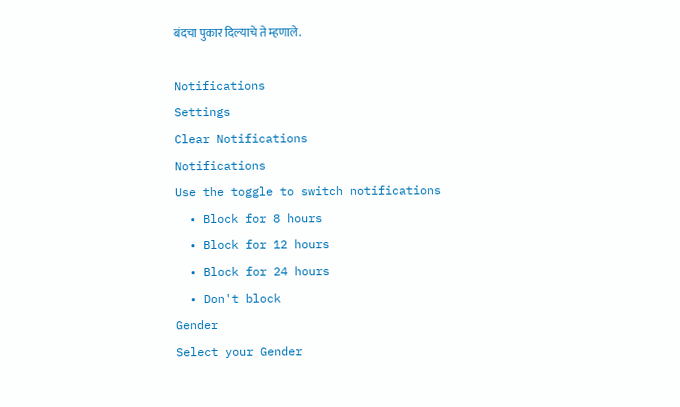बंदचा पुकार दिल्याचे ते म्हणाले.

Notifications
Settings
Clear Notifications
Notifications
Use the toggle to switch notifications
  • Block for 8 hours
  • Block for 12 hours
  • Block for 24 hours
  • Don't block
Gender
Select your Gender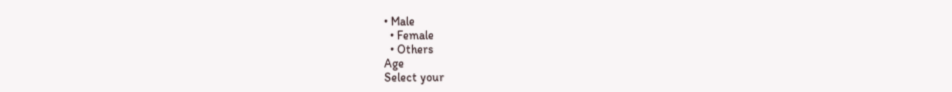• Male
  • Female
  • Others
Age
Select your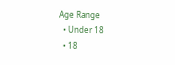Age Range
  • Under 18
  • 18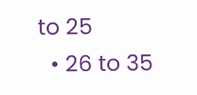to 25
  • 26 to 35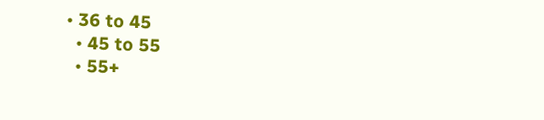• 36 to 45
  • 45 to 55
  • 55+